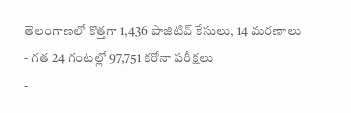తెలంగాణలో కొత్తగా 1,436 పాజిటివ్ కేసులు, 14 మరణాలు
- గత 24 గంటల్లో 97,751 కరోనా పరీక్షలు
-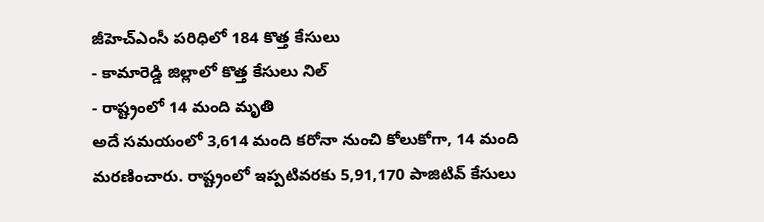జీహెచ్ఎంసీ పరిధిలో 184 కొత్త కేసులు
- కామారెడ్డి జిల్లాలో కొత్త కేసులు నిల్
- రాష్ట్రంలో 14 మంది మృతి
అదే సమయంలో 3,614 మంది కరోనా నుంచి కోలుకోగా, 14 మంది మరణించారు. రాష్ట్రంలో ఇప్పటివరకు 5,91,170 పాజిటివ్ కేసులు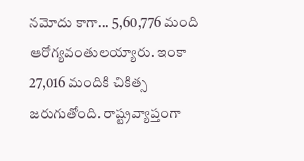నమోదు కాగా... 5,60,776 మంది ఆరోగ్యవంతులయ్యారు. ఇంకా 27,016 మందికి చికిత్స జరుగుతోంది. రాష్ట్రవ్యాప్తంగా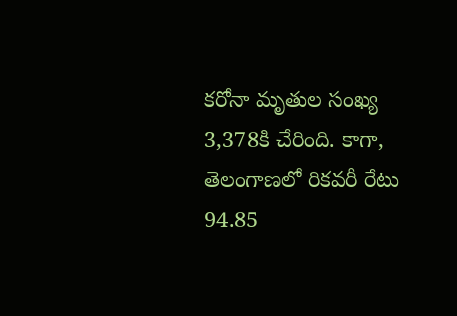కరోనా మృతుల సంఖ్య 3,378కి చేరింది. కాగా, తెలంగాణలో రికవరీ రేటు 94.85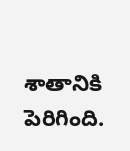శాతానికి పెరిగింది.